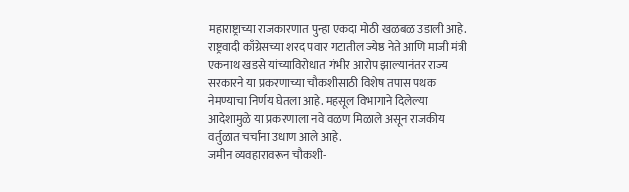महाराष्ट्राच्या राजकारणात पुन्हा एकदा मोठी खळबळ उडाली आहे. राष्ट्रवादी काँग्रेसच्या शरद पवार गटातील ज्येष्ठ नेते आणि माजी मंत्री एकनाथ खडसे यांच्याविरोधात गंभीर आरोप झाल्यानंतर राज्य सरकारने या प्रकरणाच्या चौकशीसाठी विशेष तपास पथक नेमण्याचा निर्णय घेतला आहे. महसूल विभागाने दिलेल्या आदेशामुळे या प्रकरणाला नवे वळण मिळाले असून राजकीय वर्तुळात चर्चांना उधाण आले आहे.
जमीन व्यवहारावरून चौकशी-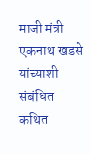माजी मंत्री एकनाथ खडसे यांच्याशी संबंधित कथित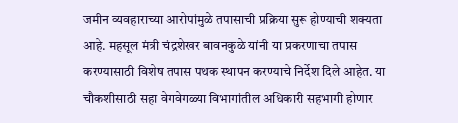जमीन व्यवहाराच्या आरोपांमुळे तपासाची प्रक्रिया सुरू होण्याची शक्यता आहे. महसूल मंत्री चंद्रशेखर बावनकुळे यांनी या प्रकरणाचा तपास करण्यासाठी विशेष तपास पथक स्थापन करण्याचे निर्देश दिले आहेत. या चौकशीसाठी सहा वेगवेगळ्या विभागांतील अधिकारी सहभागी होणार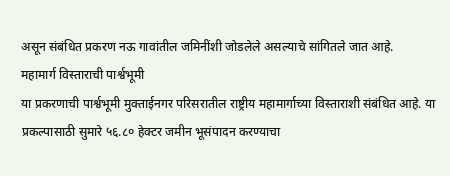असून संबंधित प्रकरण नऊ गावांतील जमिनींशी जोडलेले असल्याचे सांगितले जात आहे.
महामार्ग विस्ताराची पार्श्वभूमी
या प्रकरणाची पार्श्वभूमी मुक्ताईनगर परिसरातील राष्ट्रीय महामार्गाच्या विस्ताराशी संबंधित आहे. या प्रकल्पासाठी सुमारे ५६.८० हेक्टर जमीन भूसंपादन करण्याचा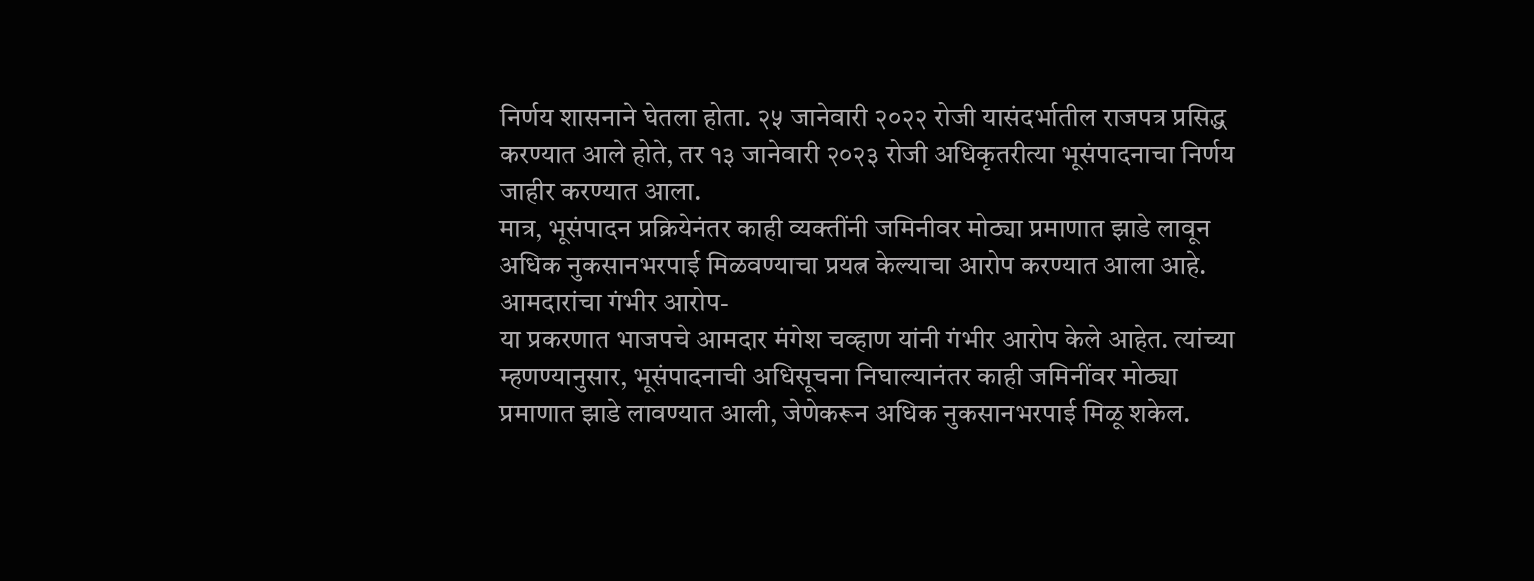निर्णय शासनाने घेतला होता. २५ जानेवारी २०२२ रोजी यासंदर्भातील राजपत्र प्रसिद्ध करण्यात आले होते, तर १३ जानेवारी २०२३ रोजी अधिकृतरीत्या भूसंपादनाचा निर्णय जाहीर करण्यात आला.
मात्र, भूसंपादन प्रक्रियेनंतर काही व्यक्तींनी जमिनीवर मोठ्या प्रमाणात झाडे लावून अधिक नुकसानभरपाई मिळवण्याचा प्रयत्न केल्याचा आरोप करण्यात आला आहे.
आमदारांचा गंभीर आरोप-
या प्रकरणात भाजपचे आमदार मंगेश चव्हाण यांनी गंभीर आरोप केले आहेत. त्यांच्या म्हणण्यानुसार, भूसंपादनाची अधिसूचना निघाल्यानंतर काही जमिनींवर मोठ्या प्रमाणात झाडे लावण्यात आली, जेणेकरून अधिक नुकसानभरपाई मिळू शकेल.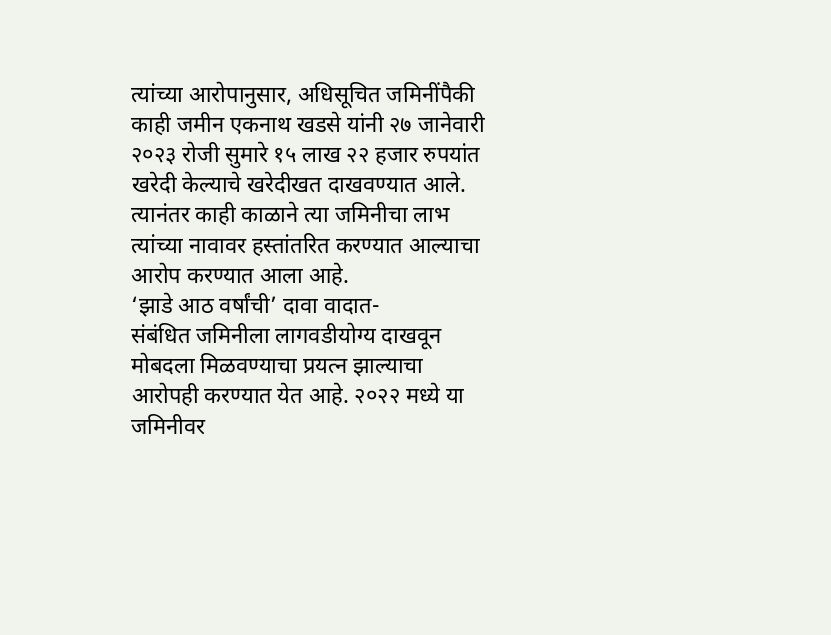त्यांच्या आरोपानुसार, अधिसूचित जमिनींपैकी काही जमीन एकनाथ खडसे यांनी २७ जानेवारी २०२३ रोजी सुमारे १५ लाख २२ हजार रुपयांत खरेदी केल्याचे खरेदीखत दाखवण्यात आले. त्यानंतर काही काळाने त्या जमिनीचा लाभ त्यांच्या नावावर हस्तांतरित करण्यात आल्याचा आरोप करण्यात आला आहे.
‘झाडे आठ वर्षांची’ दावा वादात-
संबंधित जमिनीला लागवडीयोग्य दाखवून मोबदला मिळवण्याचा प्रयत्न झाल्याचा आरोपही करण्यात येत आहे. २०२२ मध्ये या जमिनीवर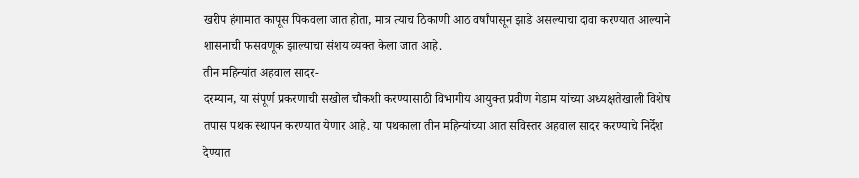खरीप हंगामात कापूस पिकवला जात होता, मात्र त्याच ठिकाणी आठ वर्षांपासून झाडे असल्याचा दावा करण्यात आल्याने शासनाची फसवणूक झाल्याचा संशय व्यक्त केला जात आहे.
तीन महिन्यांत अहवाल सादर-
दरम्यान, या संपूर्ण प्रकरणाची सखोल चौकशी करण्यासाठी विभागीय आयुक्त प्रवीण गेडाम यांच्या अध्यक्षतेखाली विशेष तपास पथक स्थापन करण्यात येणार आहे. या पथकाला तीन महिन्यांच्या आत सविस्तर अहवाल सादर करण्याचे निर्देश देण्यात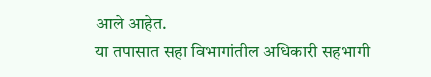आले आहेत.
या तपासात सहा विभागांतील अधिकारी सहभागी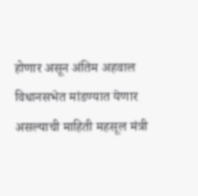होणार असून अंतिम अहवाल विधानसभेत मांडण्यात येणार असल्याची माहिती महसूल मंत्री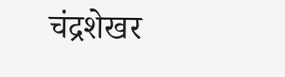चंद्रशेखर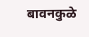बावनकुळे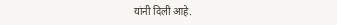यांनी दिली आहे.